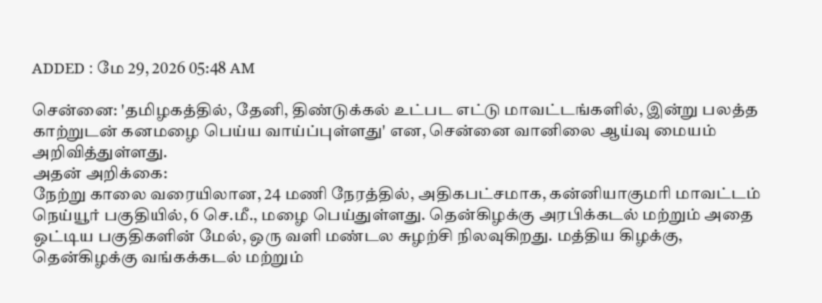ADDED : மே 29, 2026 05:48 AM

சென்னை: 'தமிழகத்தில், தேனி, திண்டுக்கல் உட்பட எட்டு மாவட்டங்களில், இன்று பலத்த காற்றுடன் கனமழை பெய்ய வாய்ப்புள்ளது' என, சென்னை வானிலை ஆய்வு மையம் அறிவித்துள்ளது.
அதன் அறிக்கை:
நேற்று காலை வரையிலான, 24 மணி நேரத்தில், அதிகபட்சமாக, கன்னியாகுமரி மாவட்டம் நெய்யூர் பகுதியில், 6 செ.மீ., மழை பெய்துள்ளது. தென்கிழக்கு அரபிக்கடல் மற்றும் அதை ஒட்டிய பகுதிகளின் மேல், ஒரு வளி மண்டல சுழற்சி நிலவுகிறது. மத்திய கிழக்கு, தென்கிழக்கு வங்கக்கடல் மற்றும்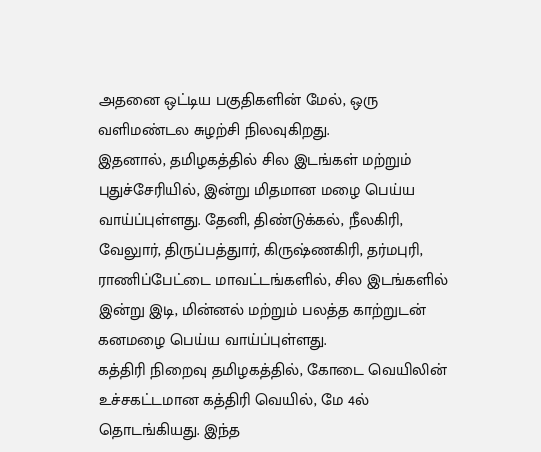அதனை ஒட்டிய பகுதிகளின் மேல், ஒரு வளிமண்டல சுழற்சி நிலவுகிறது.
இதனால், தமிழகத்தில் சில இடங்கள் மற்றும் புதுச்சேரியில், இன்று மிதமான மழை பெய்ய வாய்ப்புள்ளது. தேனி, திண்டுக்கல், நீலகிரி, வேலுார், திருப்பத்துார், கிருஷ்ணகிரி, தர்மபுரி, ராணிப்பேட்டை மாவட்டங்களில், சில இடங்களில் இன்று இடி, மின்னல் மற்றும் பலத்த காற்றுடன் கனமழை பெய்ய வாய்ப்புள்ளது.
கத்திரி நிறைவு தமிழகத்தில், கோடை வெயிலின் உச்சகட்டமான கத்திரி வெயில், மே 4ல் தொடங்கியது. இந்த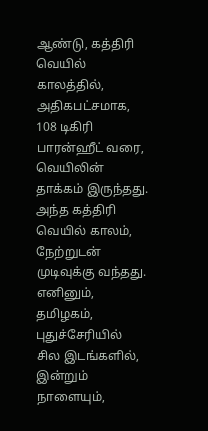ஆண்டு, கத்திரி வெயில் காலத்தில், அதிகபட்சமாக, 108 டிகிரி பாரன்ஹீட் வரை, வெயிலின் தாக்கம் இருந்தது. அந்த கத்திரி வெயில் காலம், நேற்றுடன் முடிவுக்கு வந்தது.
எனினும், தமிழகம், புதுச்சேரியில் சில இடங்களில், இன்றும் நாளையும்,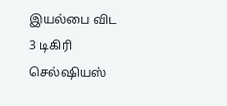இயல்பை விட 3 டிகிரி செல்ஷியஸ்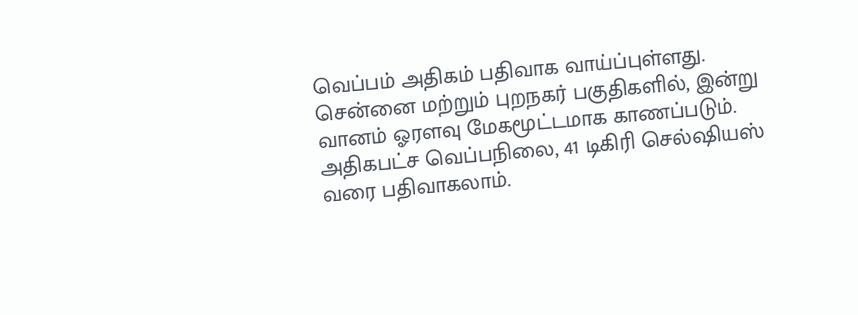வெப்பம் அதிகம் பதிவாக வாய்ப்புள்ளது. சென்னை மற்றும் புறநகர் பகுதிகளில், இன்று வானம் ஓரளவு மேகமூட்டமாக காணப்படும். அதிகபட்ச வெப்பநிலை, 41 டிகிரி செல்ஷியஸ் வரை பதிவாகலாம்.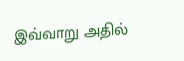இவ்வாறு அதில்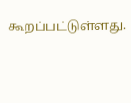கூறப்பட்டுள்ளது.